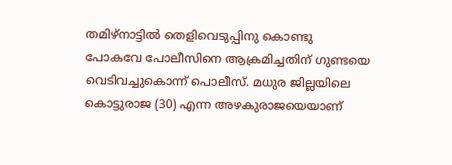തമിഴ്നാട്ടിൽ തെളിവെടുപ്പിനു കൊണ്ടു പോകവേ പോലീസിനെ ആക്രമിച്ചതിന് ഗുണ്ടയെ വെടിവച്ചുകൊന്ന് പൊലീസ്. മധുര ജില്ലയിലെ കൊട്ടുരാജ (30) എന്ന അഴകുരാജയെയാണ്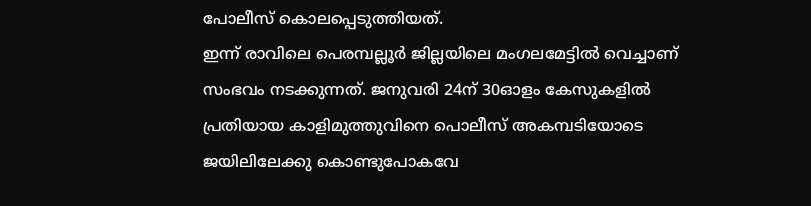പോലീസ് കൊലപ്പെടുത്തിയത്.
ഇന്ന് രാവിലെ പെരമ്പല്ലൂർ ജില്ലയിലെ മംഗലമേട്ടിൽ വെച്ചാണ് സംഭവം നടക്കുന്നത്. ജനുവരി 24ന് 30ഓളം കേസുകളിൽ പ്രതിയായ കാളിമുത്തുവിനെ പൊലീസ് അകമ്പടിയോടെ ജയിലിലേക്കു കൊണ്ടുപോകവേ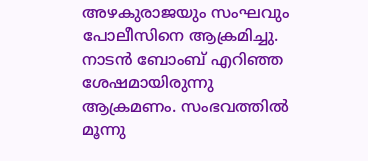അഴകുരാജയും സംഘവും പോലീസിനെ ആക്രമിച്ചു. നാടൻ ബോംബ് എറിഞ്ഞ ശേഷമായിരുന്നു ആക്രമണം. സംഭവത്തിൽ മൂന്നു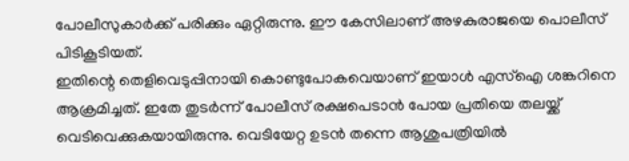പോലീസുകാർക്ക് പരിക്കും ഏറ്റിരുന്നു. ഈ കേസിലാണ് അഴകുരാജയെ പൊലീസ് പിടികൂടിയത്.
ഇതിന്റെ തെളിവെടുപ്പിനായി കൊണ്ടുപോകവെയാണ് ഇയാൾ എസ്ഐ ശങ്കറിനെ ആക്രമിച്ചത്. ഇതേ തുടർന്ന് പോലീസ് രക്ഷപെടാൻ പോയ പ്രതിയെ തലയ്ക്ക് വെടിവെക്കുകയായിരുന്നു. വെടിയേറ്റ ഉടൻ തന്നെ ആശുപത്രിയിൽ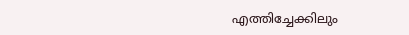എത്തിച്ചേക്കിലും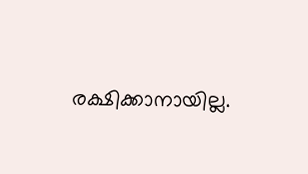രക്ഷിക്കാനായില്ല.